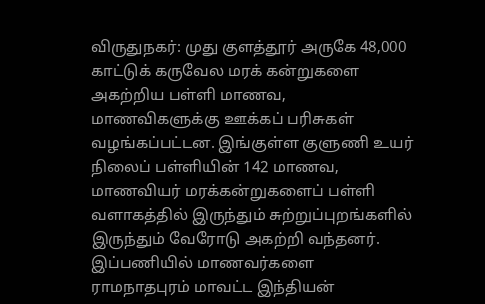விருதுநகர்: முது குளத்தூர் அருகே 48,000 காட்டுக் கருவேல மரக் கன்றுகளை அகற்றிய பள்ளி மாணவ, மாணவிகளுக்கு ஊக்கப் பரிசுகள் வழங்கப்பட்டன. இங்குள்ள குளுணி உயர் நிலைப் பள்ளியின் 142 மாணவ, மாணவியர் மரக்கன்றுகளைப் பள்ளி வளாகத்தில் இருந்தும் சுற்றுப்புறங்களில் இருந்தும் வேரோடு அகற்றி வந்தனர். இப்பணியில் மாணவர்களை ராமநாதபுரம் மாவட்ட இந்தியன்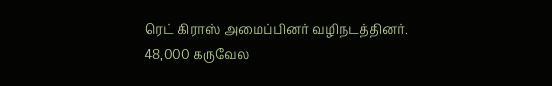ரெட் கிராஸ் அமைப்பினர் வழிநடத்தினர்.
48,000 கருவேல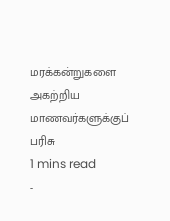மரக்கன்றுகளை அகற்றிய மாணவர்களுக்குப் பரிசு
1 mins read
-